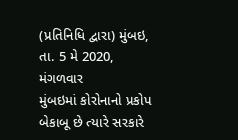(પ્રતિનિધિ દ્વારા) મુંબઇ, તા. 5 મે 2020, મંગળવાર
મુંબઇમાં કોરોનાનો પ્રકોપ બેકાબૂ છે ત્યારે સરકારે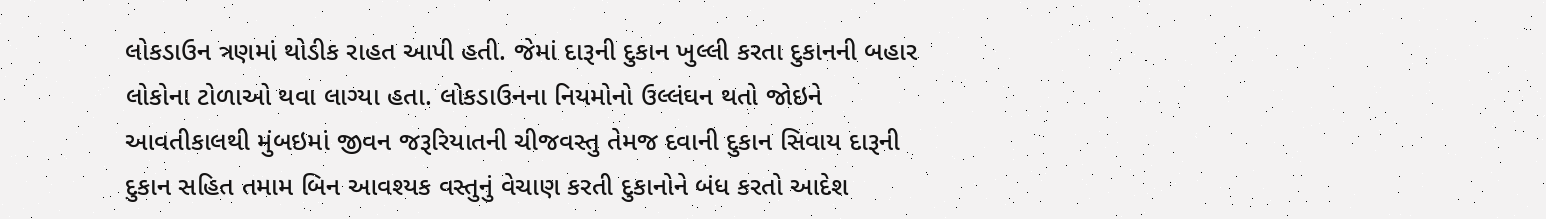લોકડાઉન ત્રણમાં થોડીક રાહત આપી હતી. જેમાં દારૂની દુકાન ખુલ્લી કરતા દુકાનની બહાર લોકોના ટોળાઓ થવા લાગ્યા હતા. લોકડાઉનના નિયમોનો ઉલ્લંઘન થતો જોઇને આવતીકાલથી મુંબઇમાં જીવન જરૂરિયાતની ચીજવસ્તુ તેમજ દવાની દુકાન સિવાય દારૂની દુકાન સહિત તમામ બિન આવશ્યક વસ્તુનું વેચાણ કરતી દુકાનોને બંધ કરતો આદેશ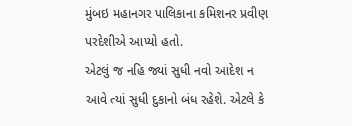મુંબઇ મહાનગર પાલિકાના કમિશનર પ્રવીણ પરદેશીએ આપ્યો હતો.
એટલું જ નહિ જ્યાં સુધી નવો આદેશ ન આવે ત્યાં સુધી દુકાનો બંધ રહેશે. એટલે કે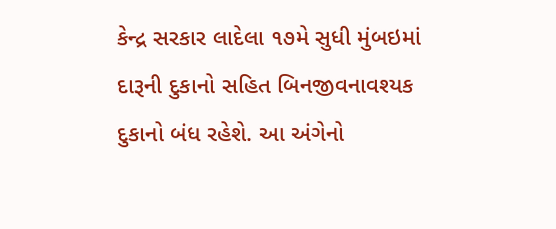કેન્દ્ર સરકાર લાદેલા ૧૭મે સુધી મુંબઇમાં દારૂની દુકાનો સહિત બિનજીવનાવશ્યક દુકાનો બંધ રહેશે. આ અંગેનો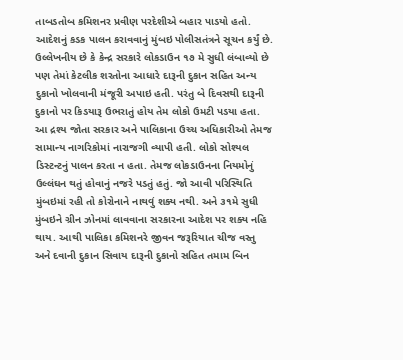તાબડતોબ કમિશનર પ્રવીણ પરદેશીએ બહાર પાડયો હતો. આદેશનું કડક પાલન કરાવવાનું મુંબઇ પોલીસતંત્રને સૂચન કર્યું છે.
ઉલ્લેખનીય છે કે કેન્દ્ર સરકારે લોકડાઉન ૧૭ મે સુધી લંબાવ્યો છે પણ તેમાં કેટલીક શરતોના આધારે દારૂની દુકાન સહિત અન્ય દુકાનો ખોલવાની મંજૂરી અપાઇ હતી. પરંતુ બે દિવસથી દારૂની દુકાનો પર કિડયારૂ ઉભરાતું હોય તેમ લોકો ઉમટી પડયા હતા. આ દ્રશ્ય જોતા સરકાર અને પાલિકાના ઉચ્ચ અધિકારીઓ તેમજ સામાન્ય નાગરિકોમાં નારાજગી વ્યાપી હતી. લોકો સોશ્યલ ડિસ્ટન્ટનું પાલન કરતા ન હતા. તેમજ લોકડાઉનના નિયમોનું ઉલ્લંઘન થતું હોવાનું નજરે પડતું હતું. જો આવી પરિસ્થિતિ મુંબઇમાં રહી તો કોરોનાને નાથવું શક્ય નથી. અને ૩૧મે સુધી મુંબઇને ગ્રીન ઝોનમાં લાવવાના સરકારના આદેશ પર શક્ય નહિ થાય. આથી પાલિકા કમિશનરે જીવન જરૂરિયાત ચીજ વસ્તુ અને દવાની દુકાન સિવાય દારૂની દુકાનો સહિત તમામ બિન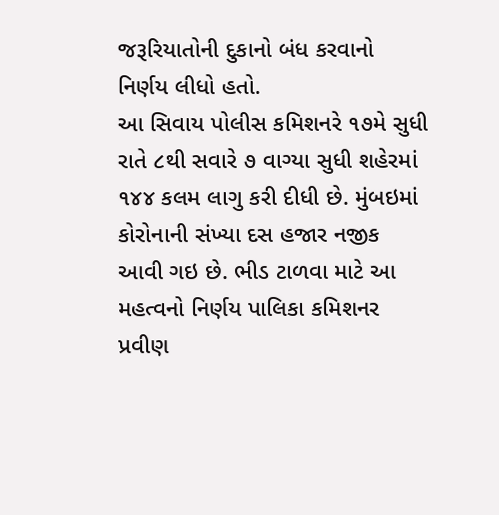જરૂરિયાતોની દુકાનો બંધ કરવાનો નિર્ણય લીધો હતો.
આ સિવાય પોલીસ કમિશનરે ૧૭મે સુધી રાતે ૮થી સવારે ૭ વાગ્યા સુધી શહેરમાં ૧૪૪ કલમ લાગુ કરી દીધી છે. મુંબઇમાં કોરોનાની સંખ્યા દસ હજાર નજીક આવી ગઇ છે. ભીડ ટાળવા માટે આ મહત્વનો નિર્ણય પાલિકા કમિશનર પ્રવીણ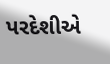પરદેશીએ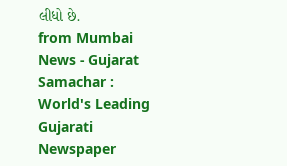લીધો છે.
from Mumbai News - Gujarat Samachar : World's Leading Gujarati Newspaper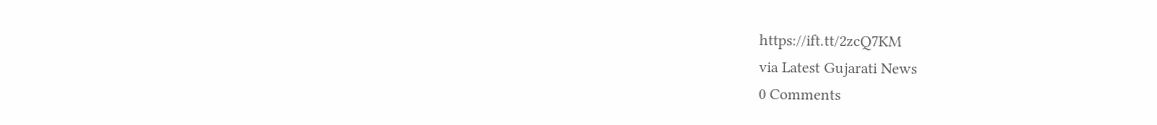https://ift.tt/2zcQ7KM
via Latest Gujarati News
0 Comments